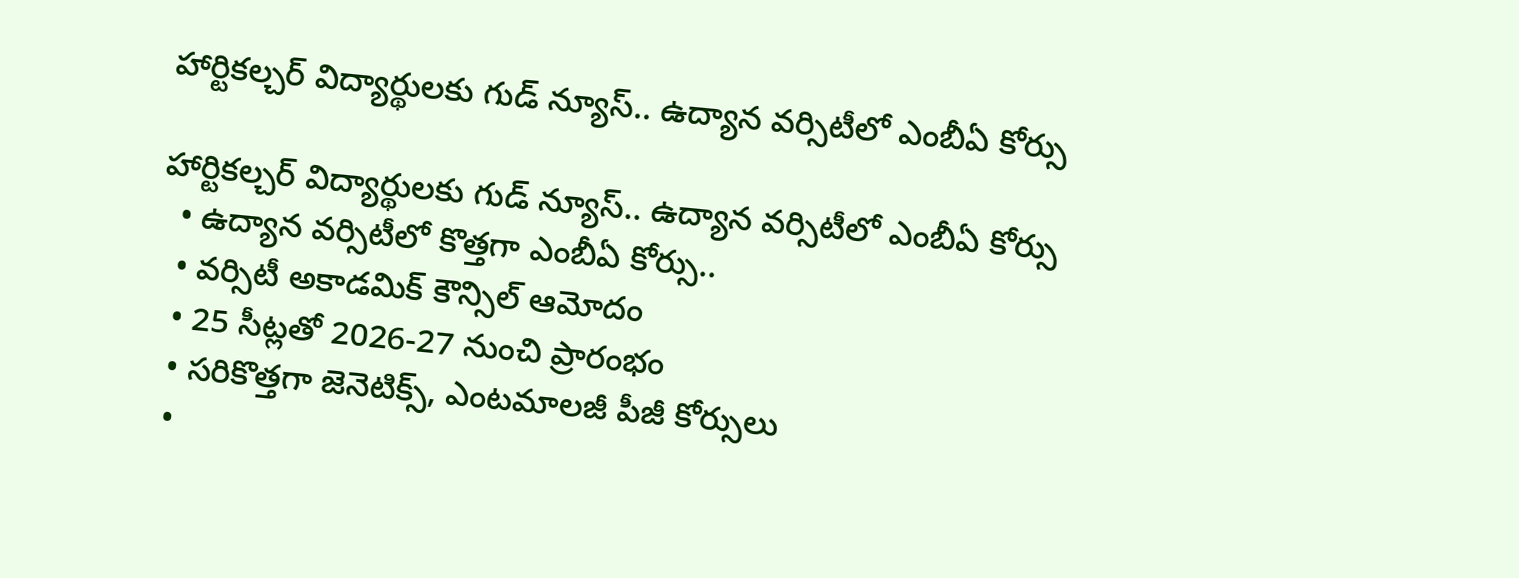హార్టికల్చర్ విద్యార్థులకు గుడ్ న్యూస్.. ఉద్యాన వర్సిటీలో ఎంబీఏ కోర్సు

హార్టికల్చర్ విద్యార్థులకు గుడ్ న్యూస్.. ఉద్యాన వర్సిటీలో ఎంబీఏ కోర్సు
  • ఉద్యాన వర్సిటీలో కొత్తగా ఎంబీఏ కోర్సు..
  • వర్సిటీ అకాడమిక్ కౌన్సిల్ ఆమోదం
  • 25 సీట్లతో 2026-27 నుంచి ప్రారంభం
  • సరికొత్తగా జెనెటిక్స్, ఎంటమాలజీ పీజీ కోర్సులు
  •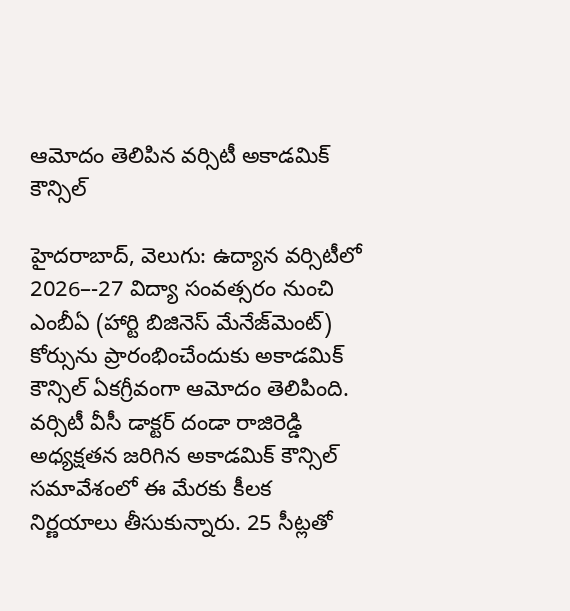ఆమోదం తెలిపిన వర్సిటీ అకాడమిక్ కౌన్సిల్

హైదరాబాద్, వెలుగు: ఉద్యాన వర్సిటీలో 2026–-27 విద్యా సంవత్సరం నుంచి ఎంబీఏ (హార్టి బిజినెస్ మేనేజ్‌‌మెంట్) కోర్సును ప్రారంభించేందుకు అకాడమిక్ కౌన్సిల్ ఏకగ్రీవంగా ఆమోదం తెలిపింది. వర్సిటీ వీసీ డాక్టర్ దండా రాజిరెడ్డి అధ్యక్షతన జరిగిన అకాడమిక్ కౌన్సిల్ సమావేశంలో ఈ మేరకు కీలక నిర్ణయాలు తీసుకున్నారు. 25 సీట్లతో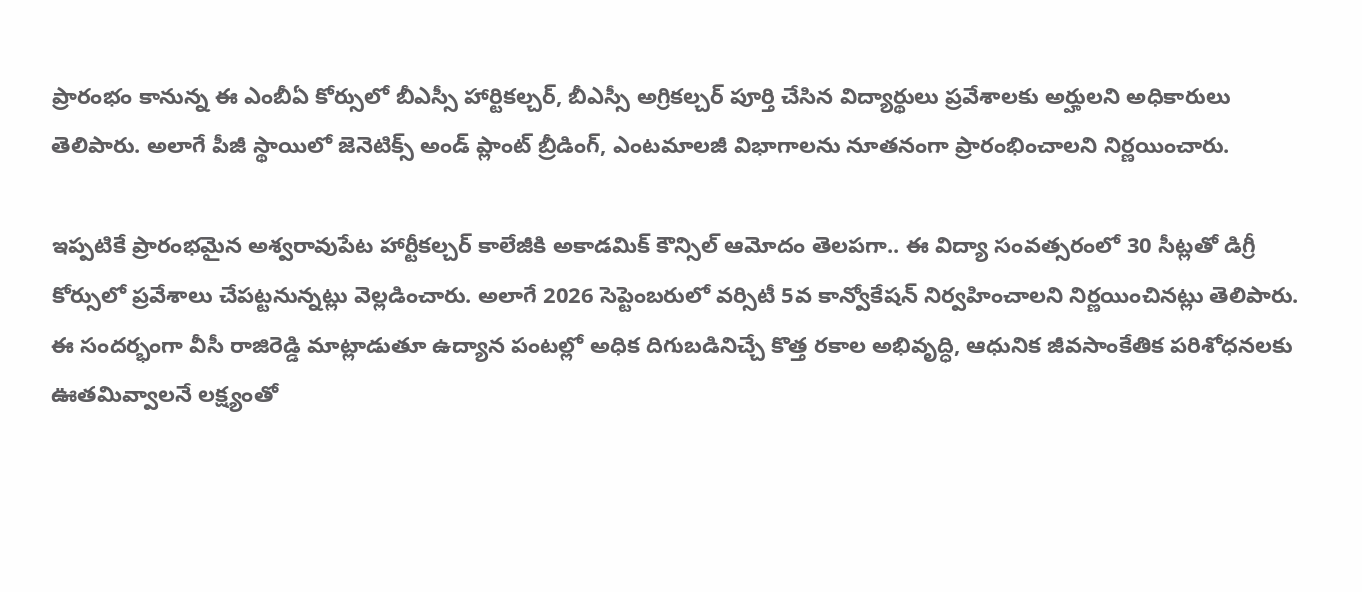ప్రారంభం కానున్న ఈ ఎంబీఏ కోర్సులో బీఎస్సీ హార్టికల్చర్, బీఎస్సీ అగ్రికల్చర్ పూర్తి చేసిన విద్యార్థులు ప్రవేశాలకు అర్హులని అధికారులు తెలిపారు. అలాగే పీజీ స్థాయిలో జెనెటిక్స్ అండ్ ప్లాంట్ బ్రీడింగ్, ఎంటమాలజీ విభాగాలను నూతనంగా ప్రారంభించాలని నిర్ణయించారు.

ఇప్పటికే ప్రారంభమైన అశ్వరావుపేట హార్టీకల్చర్ కాలేజీకి అకాడమిక్ కౌన్సిల్ ఆమోదం తెలపగా.. ఈ విద్యా సంవత్సరంలో 30 సీట్లతో డిగ్రీ కోర్సులో ప్రవేశాలు చేపట్టనున్నట్లు వెల్లడించారు. అలాగే 2026 సెప్టెంబరులో వర్సిటీ 5వ కాన్వోకేషన్ నిర్వహించాలని నిర్ణయించినట్లు తెలిపారు. ఈ సందర్భంగా వీసీ రాజిరెడ్డి మాట్లాడుతూ ఉద్యాన పంటల్లో అధిక దిగుబడినిచ్చే కొత్త రకాల అభివృద్ధి, ఆధునిక జీవసాంకేతిక పరిశోధనలకు ఊతమివ్వాలనే లక్ష్యంతో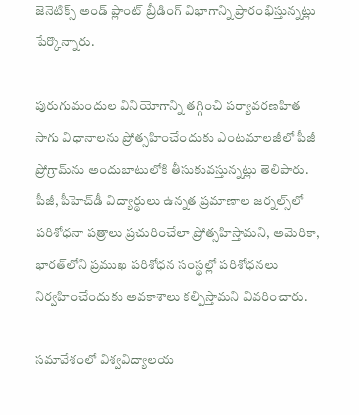జెనెటిక్స్ అండ్ ప్లాంట్ బ్రీడింగ్ విభాగాన్ని ప్రారంభిస్తున్నట్లు పేర్కొన్నారు.

పురుగుమందుల వినియోగాన్ని తగ్గించి పర్యావరణహిత సాగు విధానాలను ప్రోత్సహించేందుకు ఎంటమాలజీలో పీజీ ప్రోగ్రామ్‌‌ను అందుబాటులోకి తీసుకువస్తున్నట్లు తెలిపారు. పీజీ, పీహెచ్‌‌డీ విద్యార్థులు ఉన్నత ప్రమాణాల జర్నల్స్‌‌లో పరిశోధనా పత్రాలు ప్రచురించేలా ప్రోత్సహిస్తామని, అమెరికా, భారత్‌‌లోని ప్రముఖ పరిశోధన సంస్థల్లో పరిశోధనలు నిర్వహించేందుకు అవకాశాలు కల్పిస్తామని వివరించారు.

సమావేశంలో విశ్వవిద్యాలయ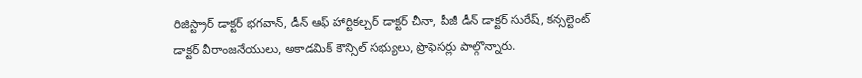రిజిస్ట్రార్ డాక్టర్ భగవాన్, డీన్ ఆఫ్ హార్టికల్చర్ డాక్టర్ చీనా, పీజీ డీన్ డాక్టర్ సురేష్, కన్సల్టెంట్ డాక్టర్ వీరాంజనేయులు, అకాడమిక్ కౌన్సిల్ సభ్యులు, ప్రొఫెసర్లు పాల్గొన్నారు.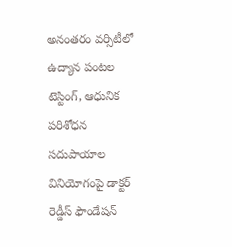అనంతరం వర్సిటీలో ఉద్యాన పంటల టెస్టింగ్, ఆధునిక పరిశోధన సదుపాయాల వినియోగంపై డాక్టర్ రెడ్డీస్ ఫౌండేషన్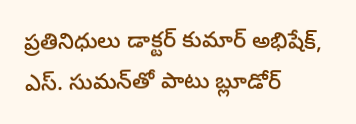ప్రతినిధులు డాక్టర్ కుమార్ అభిషేక్, ఎస్. సుమన్‌‌తో పాటు బ్లూడోర్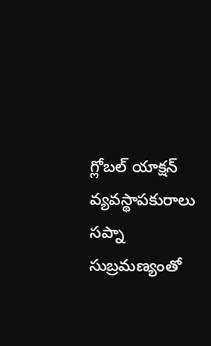గ్లోబల్ యాక్షన్ వ్యవస్థాపకురాలు సప్నా సుబ్రమణ్యంతో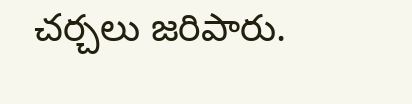చర్చలు జరిపారు.